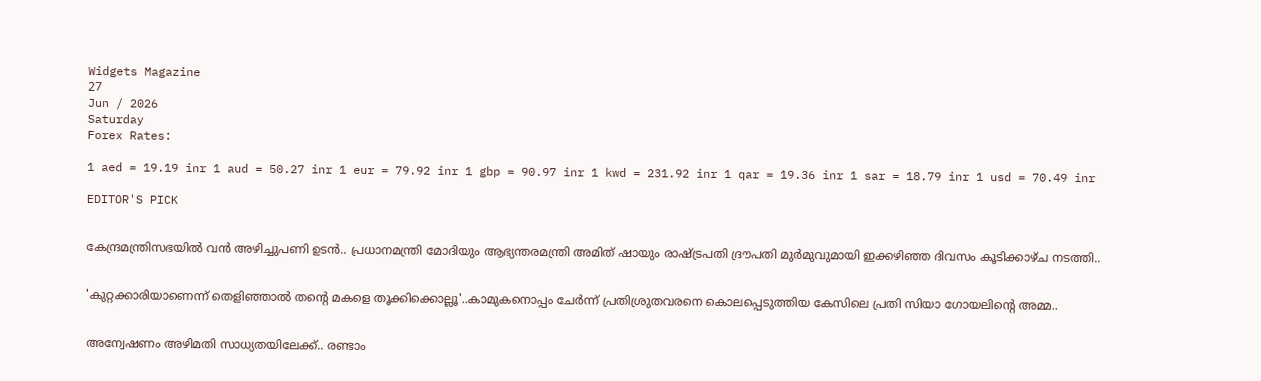Widgets Magazine
27
Jun / 2026
Saturday
Forex Rates:

1 aed = 19.19 inr 1 aud = 50.27 inr 1 eur = 79.92 inr 1 gbp = 90.97 inr 1 kwd = 231.92 inr 1 qar = 19.36 inr 1 sar = 18.79 inr 1 usd = 70.49 inr

EDITOR'S PICK


കേന്ദ്രമന്ത്രിസഭയിൽ വൻ അഴിച്ചുപണി ഉടൻ.. പ്രധാനമന്ത്രി മോദിയും ആഭ്യന്തരമന്ത്രി അമിത് ഷായും രാഷ്ട്രപതി ദ്രൗപതി മുർമുവുമായി ഇക്കഴിഞ്ഞ ദിവസം കൂടിക്കാഴ്ച നടത്തി..


'കുറ്റക്കാരിയാണെന്ന് തെളിഞ്ഞാൽ തന്റെ മകളെ തൂക്കിക്കൊല്ലൂ'..കാമുകനൊപ്പം ചേർന്ന് പ്രതിശ്രുതവരനെ കൊലപ്പെടുത്തിയ കേസിലെ പ്രതി സിയാ ഗോയലിന്റെ അമ്മ..


അന്വേഷണം അഴിമതി സാധ്യതയിലേക്ക്.. രണ്ടാം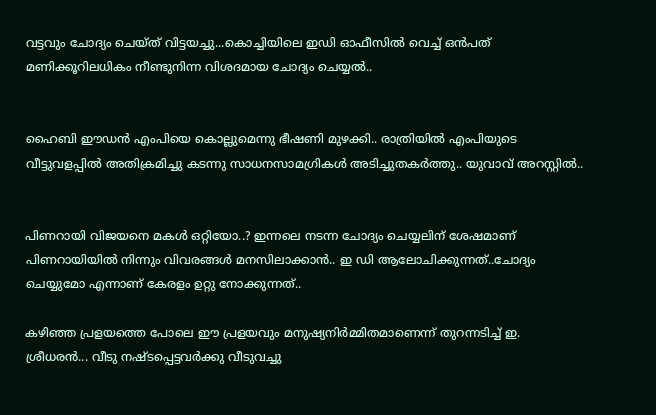വട്ടവും ചോദ്യം ചെയ്ത് വിട്ടയച്ചു...കൊച്ചിയിലെ ഇഡി ഓഫീസില്‍ വെച്ച് ഒന്‍പത് മണിക്കൂറിലധികം നീണ്ടുനിന്ന വിശദമായ ചോദ്യം ചെയ്യൽ..


ഹൈബി ഈഡന്‍ എംപിയെ കൊല്ലുമെന്നു ഭീഷണി മുഴക്കി.. രാത്രിയില്‍ എംപിയുടെ വീട്ടുവളപ്പില്‍ അതിക്രമിച്ചു കടന്നു സാധനസാമഗ്രികള്‍ അടിച്ചുതകര്‍ത്തു.. യുവാവ് അറസ്റ്റില്‍..


പിണറായി വിജയനെ മകൾ ഒറ്റിയോ..? ഇന്നലെ നടന്ന ചോദ്യം ചെയ്യലിന് ശേഷമാണ് പിണറായിയിൽ നിന്നും വിവരങ്ങൾ മനസിലാക്കാൻ.. ഇ ഡി ആലോചിക്കുന്നത്..ചോദ്യം ചെയ്യുമോ എന്നാണ് കേരളം ഉറ്റു നോക്കുന്നത്..

കഴിഞ്ഞ പ്രളയത്തെ പോലെ ഈ പ്രളയവും മനുഷ്യനിര്‍മ്മിതമാണെന്ന് തുറന്നടിച്ച് ഇ. ശ്രീധരന്‍... വീടു നഷ്ടപ്പെട്ടവര്‍ക്കു വീടുവച്ചു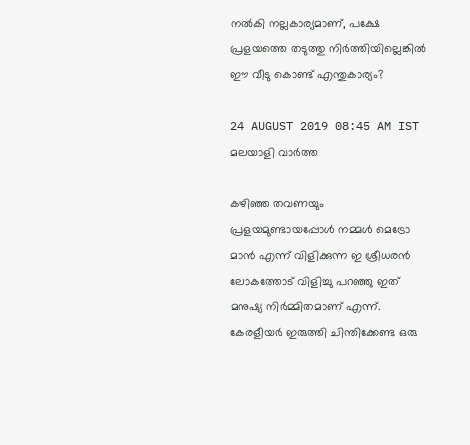നല്‍കി നല്ലകാര്യമാണ്, പക്ഷേ പ്രളയത്തെ തടുത്തു നിര്‍ത്തിയില്ലെങ്കില്‍ ഈ വീടു കൊണ്ട് എന്തുകാര്യം?

24 AUGUST 2019 08:45 AM IST
മലയാളി വാര്‍ത്ത

കഴിഞ്ഞ തവണയും പ്രളയമുണ്ടായപ്പോള്‍ നമ്മള്‍ മെട്രോ മാന്‍ എന്ന് വിളിക്കുന്ന ഇ ശ്രീധരന്‍ ലോകത്തോട് വിളിച്ചു പറഞ്ഞു ഇത് മനുഷ്യ നിര്‍മ്മിതമാണ് എന്ന്. കേരളീയര്‍ ഇരുത്തി ചിന്തിക്കേണ്ട ഒരു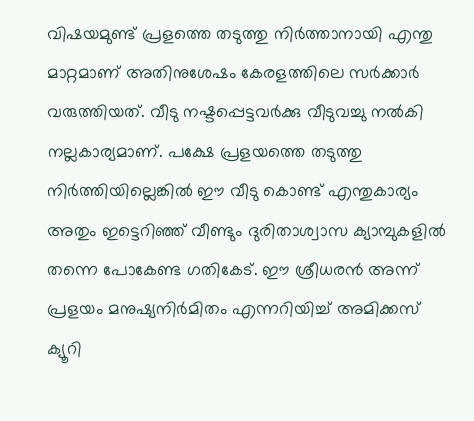വിഷയമുണ്ട് പ്രളത്തെ തടുത്തു നിര്‍ത്താനായി എന്തു മാറ്റമാണ് അതിനുശേഷം കേരളത്തിലെ സര്‍ക്കാര്‍ വരുത്തിയത്. വീടു നഷ്ടപ്പെട്ടവര്‍ക്കു വീടുവച്ചു നല്‍കി നല്ലകാര്യമാണ്. പക്ഷേ പ്രളയത്തെ തടുത്തു നിര്‍ത്തിയില്ലെങ്കില്‍ ഈ വീടു കൊണ്ട് എന്തുകാര്യം അതും ഇട്ടെറിഞ്ഞ് വീണ്ടും ദുരിതാശ്വാസ ക്യാമ്പുകളില്‍ തന്നെ പോകേണ്ട ഗതികേട്. ഈ ശ്രീധരന്‍ അന്ന് പ്രളയം മനുഷ്യനിര്‍മിതം എന്നറിയിച്ച് അമിക്കസ് ക്യൂറി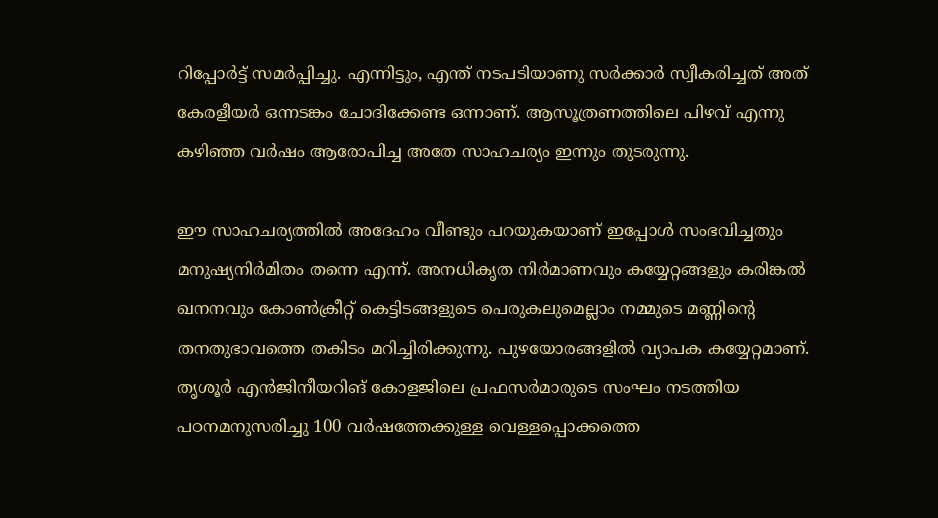റിപ്പോര്‍ട്ട് സമര്‍പ്പിച്ചു. എന്നിട്ടും, എന്ത് നടപടിയാണു സര്‍ക്കാര്‍ സ്വീകരിച്ചത് അത് കേരളീയര്‍ ഒന്നടങ്കം ചോദിക്കേണ്ട ഒന്നാണ്. ആസൂത്രണത്തിലെ പിഴവ് എന്നു കഴിഞ്ഞ വര്‍ഷം ആരോപിച്ച അതേ സാഹചര്യം ഇന്നും തുടരുന്നു.

ഈ സാഹചര്യത്തില്‍ അദേഹം വീണ്ടും പറയുകയാണ് ഇപ്പോള്‍ സംഭവിച്ചതും മനുഷ്യനിര്‍മിതം തന്നെ എന്ന്. അനധികൃത നിര്‍മാണവും കയ്യേറ്റങ്ങളും കരിങ്കല്‍ ഖനനവും കോണ്‍ക്രീറ്റ് കെട്ടിടങ്ങളുടെ പെരുകലുമെല്ലാം നമ്മുടെ മണ്ണിന്റെ തനതുഭാവത്തെ തകിടം മറിച്ചിരിക്കുന്നു. പുഴയോരങ്ങളില്‍ വ്യാപക കയ്യേറ്റമാണ്. തൃശൂര്‍ എന്‍ജിനീയറിങ് കോളജിലെ പ്രഫസര്‍മാരുടെ സംഘം നടത്തിയ പഠനമനുസരിച്ചു 100 വര്‍ഷത്തേക്കുള്ള വെള്ളപ്പൊക്കത്തെ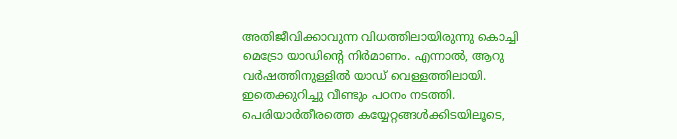അതിജീവിക്കാവുന്ന വിധത്തിലായിരുന്നു കൊച്ചി മെട്രോ യാഡിന്റെ നിര്‍മാണം. എന്നാല്‍, ആറു വര്‍ഷത്തിനുള്ളില്‍ യാഡ് വെള്ളത്തിലായി. ഇതെക്കുറിച്ചു വീണ്ടും പഠനം നടത്തി. പെരിയാര്‍തീരത്തെ കയ്യേറ്റങ്ങള്‍ക്കിടയിലൂടെ,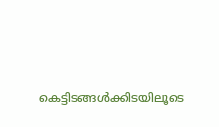കെട്ടിടങ്ങള്‍ക്കിടയിലൂടെ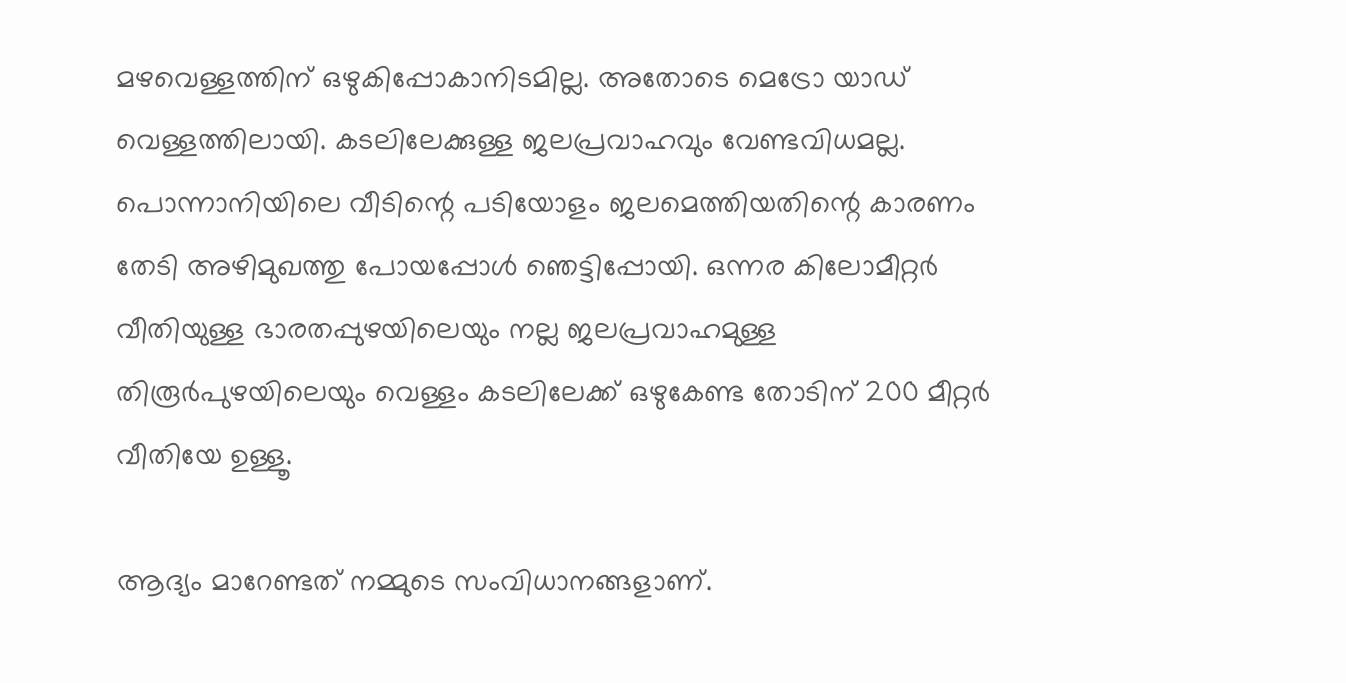മഴവെള്ളത്തിന് ഒഴുകിപ്പോകാനിടമില്ല. അതോടെ മെട്രോ യാഡ് വെള്ളത്തിലായി. കടലിലേക്കുള്ള ജലപ്രവാഹവും വേണ്ടവിധമല്ല. പൊന്നാനിയിലെ വീടിന്റെ പടിയോളം ജലമെത്തിയതിന്റെ കാരണം തേടി അഴിമുഖത്തു പോയപ്പോള്‍ ഞെട്ടിപ്പോയി. ഒന്നര കിലോമീറ്റര്‍ വീതിയുള്ള ഭാരതപ്പുഴയിലെയും നല്ല ജലപ്രവാഹമുള്ള തിരൂര്‍പുഴയിലെയും വെള്ളം കടലിലേക്ക് ഒഴുകേണ്ട തോടിന് 200 മീറ്റര്‍ വീതിയേ ഉള്ളൂ.

ആദ്യം മാറേണ്ടത് നമ്മുടെ സംവിധാനങ്ങളാണ്.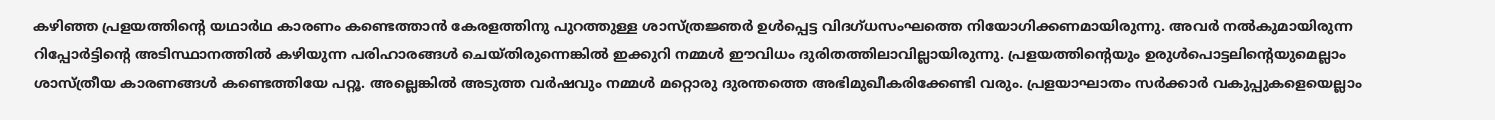കഴിഞ്ഞ പ്രളയത്തിന്റെ യഥാര്‍ഥ കാരണം കണ്ടെത്താന്‍ കേരളത്തിനു പുറത്തുള്ള ശാസ്ത്രജ്ഞര്‍ ഉള്‍പ്പെട്ട വിദഗ്ധസംഘത്തെ നിയോഗിക്കണമായിരുന്നു. അവര്‍ നല്‍കുമായിരുന്ന റിപ്പോര്‍ട്ടിന്റെ അടിസ്ഥാനത്തില്‍ കഴിയുന്ന പരിഹാരങ്ങള്‍ ചെയ്തിരുന്നെങ്കില്‍ ഇക്കുറി നമ്മള്‍ ഈവിധം ദുരിതത്തിലാവില്ലായിരുന്നു. പ്രളയത്തിന്റെയും ഉരുള്‍പൊട്ടലിന്റെയുമെല്ലാം ശാസ്ത്രീയ കാരണങ്ങള്‍ കണ്ടെത്തിയേ പറ്റൂ. അല്ലെങ്കില്‍ അടുത്ത വര്‍ഷവും നമ്മള്‍ മറ്റൊരു ദുരന്തത്തെ അഭിമുഖീകരിക്കേണ്ടി വരും. പ്രളയാഘാതം സര്‍ക്കാര്‍ വകുപ്പുകളെയെല്ലാം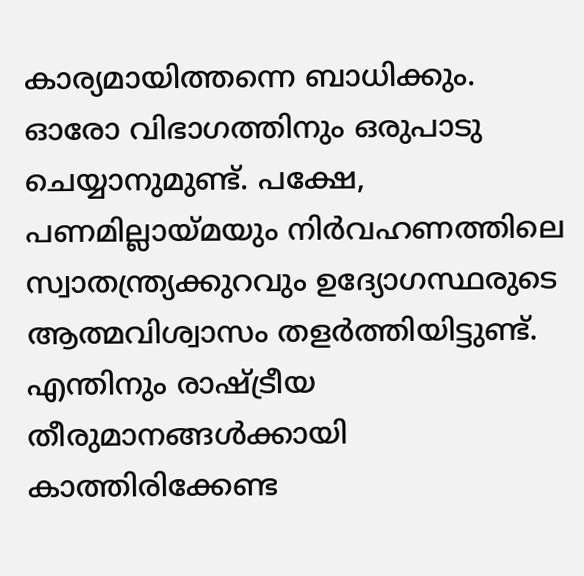കാര്യമായിത്തന്നെ ബാധിക്കും. ഓരോ വിഭാഗത്തിനും ഒരുപാടു ചെയ്യാനുമുണ്ട്. പക്ഷേ, പണമില്ലായ്മയും നിര്‍വഹണത്തിലെ സ്വാതന്ത്ര്യക്കുറവും ഉദ്യോഗസ്ഥരുടെ ആത്മവിശ്വാസം തളര്‍ത്തിയിട്ടുണ്ട്. എന്തിനും രാഷ്ട്രീയ തീരുമാനങ്ങള്‍ക്കായി കാത്തിരിക്കേണ്ട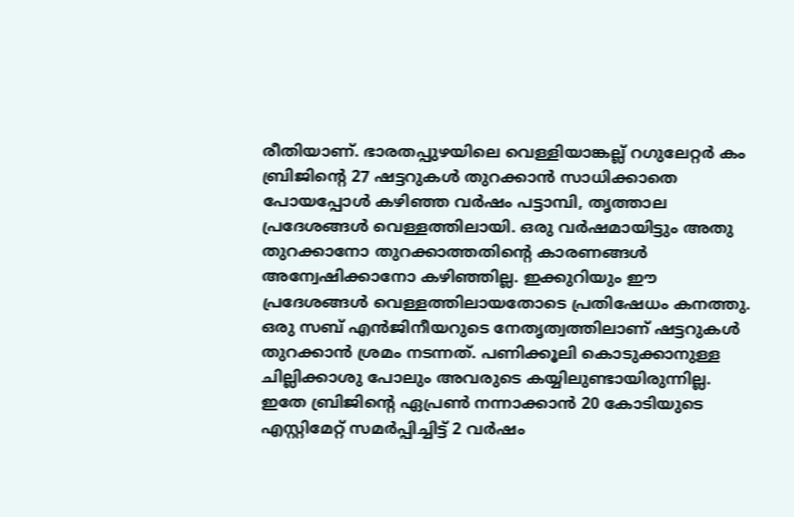രീതിയാണ്. ഭാരതപ്പുഴയിലെ വെള്ളിയാങ്കല്ല് റഗുലേറ്റര്‍ കം ബ്രിജിന്റെ 27 ഷട്ടറുകള്‍ തുറക്കാന്‍ സാധിക്കാതെ പോയപ്പോള്‍ കഴിഞ്ഞ വര്‍ഷം പട്ടാമ്പി, തൃത്താല പ്രദേശങ്ങള്‍ വെള്ളത്തിലായി. ഒരു വര്‍ഷമായിട്ടും അതു തുറക്കാനോ തുറക്കാത്തതിന്റെ കാരണങ്ങള്‍ അന്വേഷിക്കാനോ കഴിഞ്ഞില്ല. ഇക്കുറിയും ഈ പ്രദേശങ്ങള്‍ വെള്ളത്തിലായതോടെ പ്രതിഷേധം കനത്തു. ഒരു സബ് എന്‍ജിനീയറുടെ നേതൃത്വത്തിലാണ് ഷട്ടറുകള്‍ തുറക്കാന്‍ ശ്രമം നടന്നത്. പണിക്കൂലി കൊടുക്കാനുള്ള ചില്ലിക്കാശു പോലും അവരുടെ കയ്യിലുണ്ടായിരുന്നില്ല. ഇതേ ബ്രിജിന്റെ ഏപ്രണ്‍ നന്നാക്കാന്‍ 20 കോടിയുടെ എസ്റ്റിമേറ്റ് സമര്‍പ്പിച്ചിട്ട് 2 വര്‍ഷം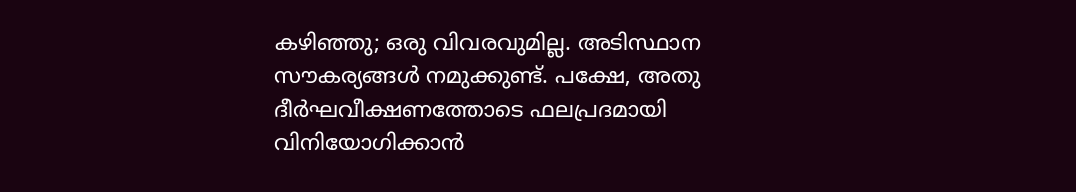കഴിഞ്ഞു; ഒരു വിവരവുമില്ല. അടിസ്ഥാന സൗകര്യങ്ങള്‍ നമുക്കുണ്ട്. പക്ഷേ, അതു ദീര്‍ഘവീക്ഷണത്തോടെ ഫലപ്രദമായി വിനിയോഗിക്കാന്‍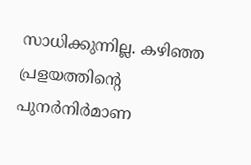സാധിക്കുന്നില്ല. കഴിഞ്ഞ പ്രളയത്തിന്റെ പുനര്‍നിര്‍മാണ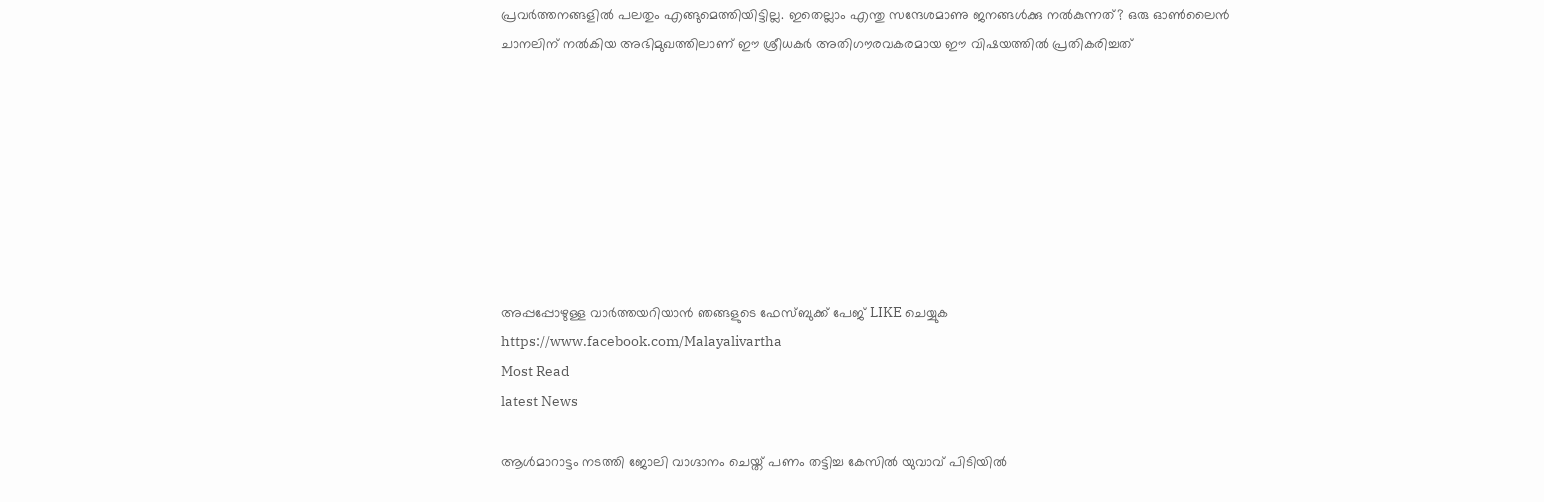പ്രവര്‍ത്തനങ്ങളില്‍ പലതും എങ്ങുമെത്തിയിട്ടില്ല. ഇതെല്ലാം എന്തു സന്ദേശമാണു ജനങ്ങള്‍ക്കു നല്‍കുന്നത്? ഒരു ഓണ്‍ലൈന്‍ ചാനലിന് നല്‍കിയ അഭിമുഖത്തിലാണ് ഈ ശ്രീധകര്‍ അതിഗൗരവകരമായ ഈ വിഷയത്തില്‍ പ്രതികരിച്ചത്








അപ്പപ്പോഴുള്ള വാര്‍ത്തയറിയാന്‍ ഞങ്ങളുടെ ഫേസ്‌ബുക്ക്‌ പേജ് LIKE ചെയ്യുക
https://www.facebook.com/Malayalivartha
Most Read
latest News

ആള്‍മാറാട്ടം നടത്തി ജോലി വാഗ്ദാനം ചെയ്ത് പണം തട്ടിച്ച കേസില്‍ യുവാവ് പിടിയില്‍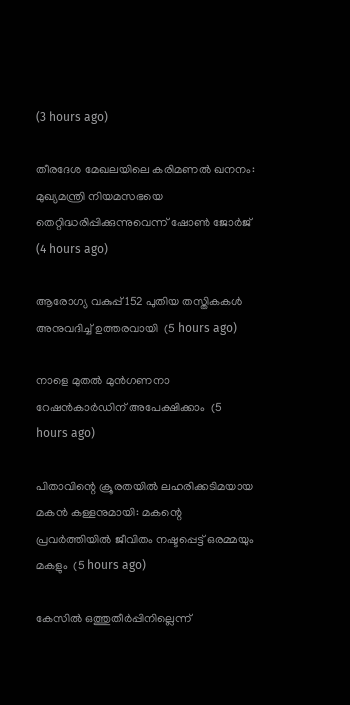(3 hours ago)

തീരദേശ മേഖലയിലെ കരിമണല്‍ ഖനനം: മുഖ്യമന്ത്രി നിയമസഭയെ തെറ്റിദ്ധരിപ്പിക്കുന്നുവെന്ന് ഷോണ്‍ ജോര്‍ജ്  (4 hours ago)

ആരോഗ്യ വകുപ്പ് 152 പുതിയ തസ്തികകള്‍ അനുവദിച്ച് ഉത്തരവായി  (5 hours ago)

നാളെ മുതല്‍ മുന്‍ഗണനാ റേഷന്‍കാര്‍ഡിന് അപേക്ഷിക്കാം  (5 hours ago)

പിതാവിന്റെ ക്രൂരതയില്‍ ലഹരിക്കടിമയായ മകന്‍ കള്ളനുമായി: മകന്റെ പ്രവര്‍ത്തിയില്‍ ജീവിതം നഷ്ടപ്പെട്ട് ഒരമ്മയും മകളും  (5 hours ago)

കേസില്‍ ഒത്തുതീര്‍പ്പിനില്ലെന്ന്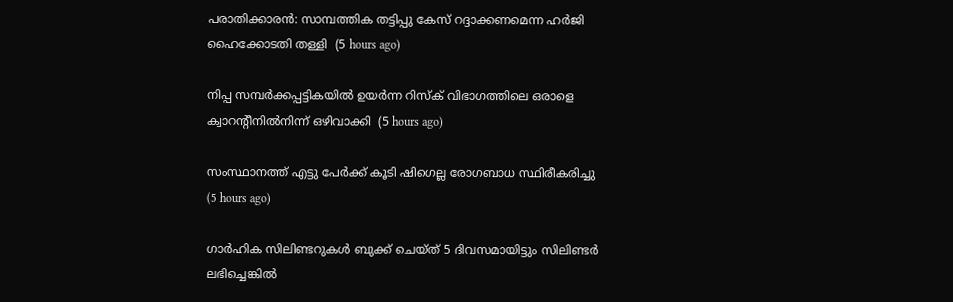പരാതിക്കാരന്‍: സാമ്പത്തിക തട്ടിപ്പു കേസ് റദ്ദാക്കണമെന്ന ഹര്‍ജി ഹൈക്കോടതി തള്ളി  (5 hours ago)

നിപ്പ സമ്പര്‍ക്കപ്പട്ടികയില്‍ ഉയര്‍ന്ന റിസ്‌ക് വിഭാഗത്തിലെ ഒരാളെ ക്വാറന്റീനില്‍നിന്ന് ഒഴിവാക്കി  (5 hours ago)

സംസ്ഥാനത്ത് എട്ടു പേര്‍ക്ക് കൂടി ഷിഗെല്ല രോഗബാധ സ്ഥിരീകരിച്ചു  (5 hours ago)

ഗാര്‍ഹിക സിലിണ്ടറുകള്‍ ബുക്ക് ചെയ്ത് 5 ദിവസമായിട്ടും സിലിണ്ടര്‍ ലഭിച്ചെങ്കില്‍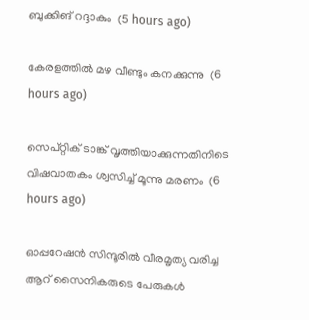ബുക്കിങ് റദ്ദാകും  (5 hours ago)

കേരളത്തില്‍ മഴ വീണ്ടും കനക്കുന്നു  (6 hours ago)

സെപ്റ്റിക് ടാങ്ക് വൃത്തിയാക്കുന്നതിനിടെ വിഷവാതകം ശ്വസിച്ച് മൂന്നു മരണം  (6 hours ago)

ഓപ്പറേഷന്‍ സിന്ദൂരില്‍ വീരമൃത്യ വരിച്ച ആറ് സൈനികരുടെ പേരുകള്‍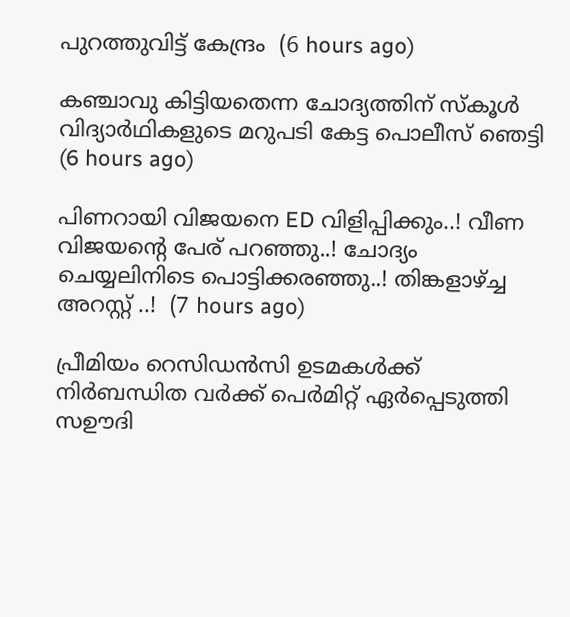പുറത്തുവിട്ട് കേന്ദ്രം  (6 hours ago)

കഞ്ചാവു കിട്ടിയതെന്ന ചോദ്യത്തിന് സ്‌കൂള്‍ വിദ്യാര്‍ഥികളുടെ മറുപടി കേട്ട പൊലീസ് ഞെട്ടി  (6 hours ago)

പിണറായി വിജയനെ ED വിളിപ്പിക്കും..! വീണ വിജയന്റെ പേര് പറഞ്ഞു..! ചോദ്യം ചെയ്യലിനിടെ പൊട്ടിക്കരഞ്ഞു..! തിങ്കളാഴ്ച്ച അറസ്റ്റ് ..!  (7 hours ago)

പ്രീമിയം റെസിഡൻസി ഉടമകൾക്ക് നിർബന്ധിത വർക്ക് പെർമിറ്റ് ഏർപ്പെടുത്തി സഊദി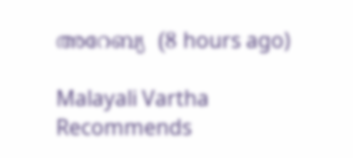അറേബ്യ  (8 hours ago)

Malayali Vartha Recommends